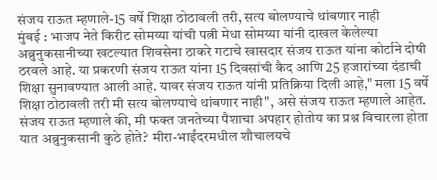संजय राऊत म्हणाले-15 वर्षे शिक्षा ठोठावली तरी, सत्य बोलण्याचे थांबणार नाही
मुंबई : भाजप नेते किरीट सोमय्या यांची पत्नी मेधा सोमय्या यांनी दाखल केलेल्या अब्रुनुकसानीच्या खटल्यात शिवसेना ठाकरे गटाचे खासदार संजय राऊत यांना कोर्टाने दोषी ठरवले आहे. या प्रकरणी संजय राऊत यांना 15 दिवसांची कैद आणि 25 हजारांच्या दंडाची शिक्षा सुनावण्यात आली आहे. यावर संजय राऊत यांनी प्रतिक्रिया दिली आहे," मला 15 वर्षे शिक्षा ठोठावली तरी मी सत्य बोलण्याचे थांबणार नाही", असे संजय राऊत म्हणाले आहेत.
संजय राऊत म्हणाले की, मी फक्त जनतेच्या पैशाचा अपहार होतोय का प्रश्न विचारला होता यात अब्रुनुकसानी कुठे होते? मीरा-भाईंदरमधील शौचालयचे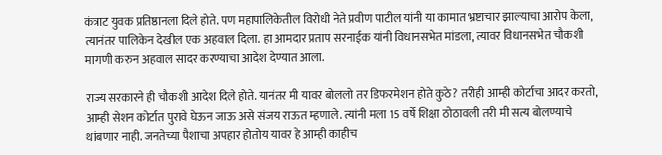कंत्राट युवक प्रतिष्ठानला दिले होते. पण महापालिकेतील विरोधी नेते प्रवीण पाटील यांनी या कामात भ्रष्टाचार झाल्याचा आरोप केला, त्यानंतर पालिकेन देखील एक अहवाल दिला. हा आमदार प्रताप सरनाईक यांनी विधानसभेत मांडला, त्यावर विधानसभेत चौकशी मागणी करुन अहवाल सादर करण्याचा आदेश देण्यात आला.

राज्य सरकारने ही चौकशी आदेश दिले होते. यानंतर मी यावर बोललो तर डिफरमेशन होते कुठे? तरीही आम्ही कोर्टाचा आदर करतो, आम्ही सेशन कोर्टात पुरावे घेऊन जाऊ असे संजय राऊत म्हणाले. त्यांनी मला 15 वर्षे शिक्षा ठोठावली तरी मी सत्य बोलण्याचे थांबणार नाही. जनतेच्या पैशाचा अपहार होतोय यावर हे आम्ही काहीच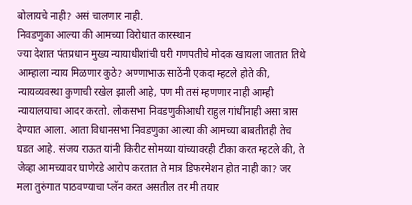बोलायचे नाही? असं चालणार नाही.
निवडणुका आल्या की आमच्या विरोधात कारस्थान
ज्या देशात पंतप्रधान मुख्य न्यायाधीशांची घरी गणपतीचे मोदक खायला जातात तिथे आम्हाला न्याय मिळणार कुठे? अण्णाभाऊ साठेंनी एकदा म्हटले होते की, न्यायव्यवस्था कुणाची रखेल झाली आहे, पण मी तसं म्हणणार नाही आम्ही न्यायालयाचा आदर करतो. लोकसभा निवडणुकीआधी राहुल गांधींनाही असा त्रास देण्यात आला. आता विधानसभा निवडणुका आल्या की आमच्या बाबतीतही तेच घडत आहे. संजय राऊत यांनी किरीट सोमय्या यांच्यावरही टीका करत म्हटले की, ते जेव्हा आमच्यावर घाणेरडे आरोप करतात ते मात्र डिफरमेशन होत नाही का? जर मला तुरुंगात पाठवण्याचा प्लॅन करत असतील तर मी तयार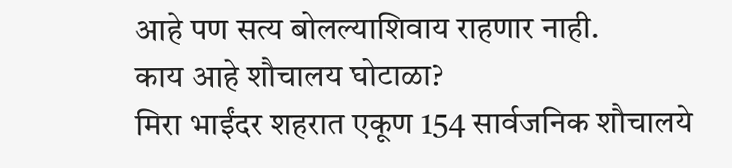आहे पण सत्य बोलल्याशिवाय राहणार नाही.
काय आहे शौचालय घोटाळा?
मिरा भाईंदर शहरात एकूण 154 सार्वजनिक शौचालये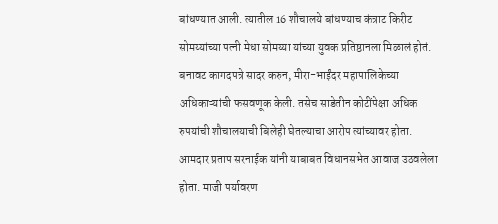बांधण्यात आली. त्यातील 16 शौचालये बांधण्याच कंत्राट किरीट सोमय्यांच्या पत्नी मेधा सोमय्या यांच्या युवक प्रतिष्ठानला मिळालं होतं. बनावट कागदपत्रे सादर करुन, मीरा-भाईंदर महापालिकेच्या अधिकाऱ्यांची फसवणूक केली. तसेच साडेतीन कोटींपेक्षा अधिक रुपयांची शौचालयाची बिलेही घेतल्याचा आरोप त्यांच्यावर होता.
आमदार प्रताप सरनाईक यांनी याबाबत विधानसभेत आवाज उठवलेला होता. माजी पर्यावरण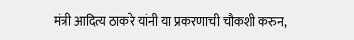मंत्री आदित्य ठाकरे यांनी या प्रकरणाची चौकशी करुन,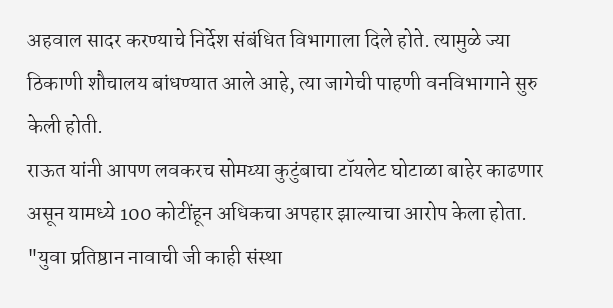अहवाल सादर करण्याचे निर्देश संबंधित विभागाला दिले होते. त्यामुळे ज्या ठिकाणी शौचालय बांधण्यात आले आहे, त्या जागेची पाहणी वनविभागाने सुरु केली होती.
राऊत यांनी आपण लवकरच सोमय्या कुटुंबाचा टॉयलेट घोटाळा बाहेर काढणार असून यामध्ये 100 कोटींहून अधिकचा अपहार झाल्याचा आरोप केला होता. "युवा प्रतिष्ठान नावाची जी काही संस्था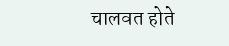चालवत होते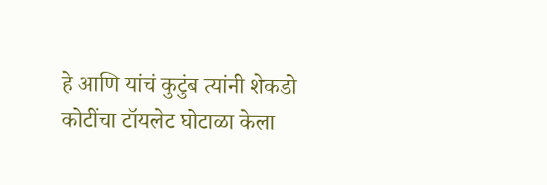हे आणि यांचं कुटुंब त्यांनी शेकडो कोटींचा टॉयलेट घोटाळा केला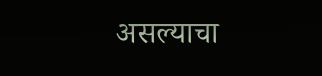असल्याचा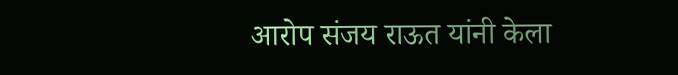आरोप संजय राऊत यांनी केला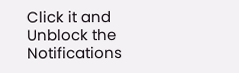Click it and Unblock the Notifications